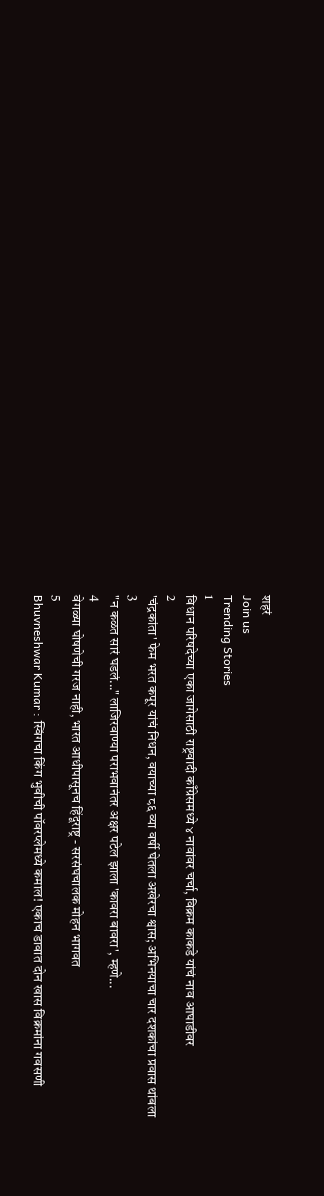शहरं
Join us
Trending Stories
1
विधान परिषदेच्या एका जागेसाठी राष्ट्रवादी काँग्रेसमध्ये ४ नावांवर चर्चा, विक्रम काकडे यांचं नाव आघाडीवर
2
'चंद्रकांता' फेम भरत कपूर यांचं निधन, वयाच्या ८६ व्या वर्षी घेतला अखेरचा श्वास; अभिनयाचा चार दशकांचा प्रवास थांबला
3
"न कळत सारं घडलं..." लाजिरवाण्या पराभवानंतर अक्षर पटेल झाला 'कावरा बावरा', म्हणे...
4
वेगळ्या घोषणेची गरज नाही, भारत आधीपासूनच हिंदूराष्ट्र - सरसंघचालक मोहन भागवत
5
Bhuvneshwar Kumar : स्विंगचा किंग भुवीची पॉवरप्लेमध्ये कमाल! एकाच डावात दोन खास विक्रमांना गवसणी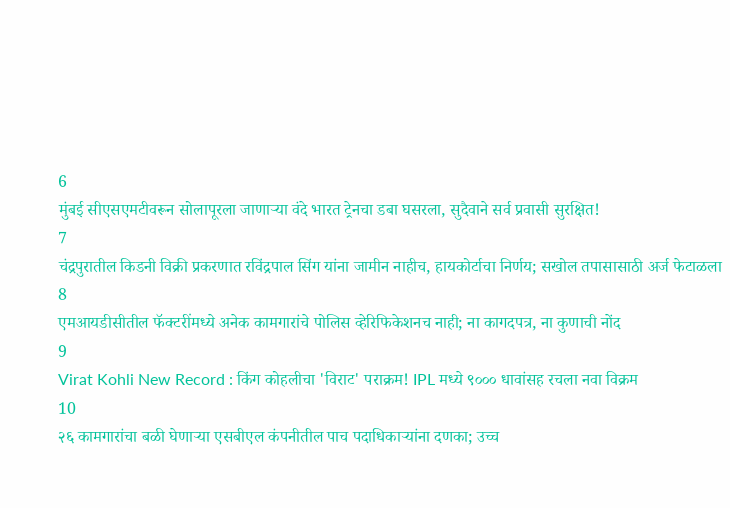6
मुंबई सीएसएमटीवरून सोलापूरला जाणाऱ्या वंदे भारत ट्रेनचा डबा घसरला, सुदैवाने सर्व प्रवासी सुरक्षित!
7
चंद्रपुरातील किडनी विक्री प्रकरणात रविंद्रपाल सिंग यांना जामीन नाहीच, हायकोर्टाचा निर्णय; सखोल तपासासाठी अर्ज फेटाळला
8
एमआयडीसीतील फॅक्टरींमध्ये अनेक कामगारांचे पोलिस व्हेरिफिकेशनच नाही; ना कागदपत्र, ना कुणाची नोंद
9
Virat Kohli New Record : किंग कोहलीचा 'विराट' पराक्रम! IPL मध्ये ९००० धावांसह रचला नवा विक्रम
10
२६ कामगारांचा बळी घेणाऱ्या एसबीएल कंपनीतील पाच पदाधिकाऱ्यांना दणका; उच्च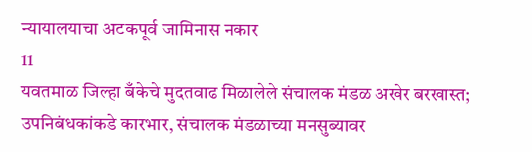न्यायालयाचा अटकपूर्व जामिनास नकार
11
यवतमाळ जिल्हा बँकेचे मुदतवाढ मिळालेले संचालक मंडळ अखेर बरखास्त; उपनिबंधकांकडे कारभार, संचालक मंडळाच्या मनसुब्यावर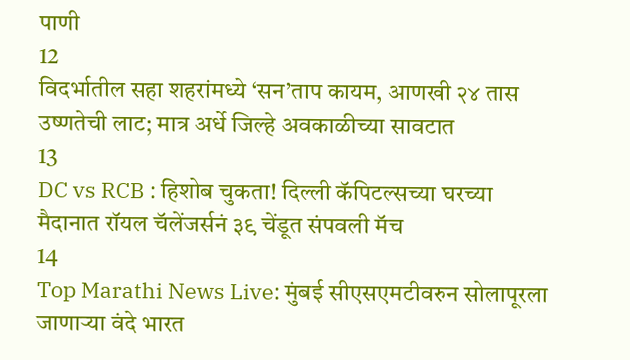पाणी
12
विदर्भातील सहा शहरांमध्ये ‘सन’ताप कायम, आणखी २४ तास उष्णतेची लाट; मात्र अर्धे जिल्हे अवकाळीच्या सावटात
13
DC vs RCB : हिशोब चुकता! दिल्ली कॅपिटल्सच्या घरच्या मैदानात रॉयल चॅलेंजर्सनं ३९ चेंडूत संपवली मॅच
14
Top Marathi News Live: मुंबई सीएसएमटीवरुन सोलापूरला जाणाऱ्या वंदे भारत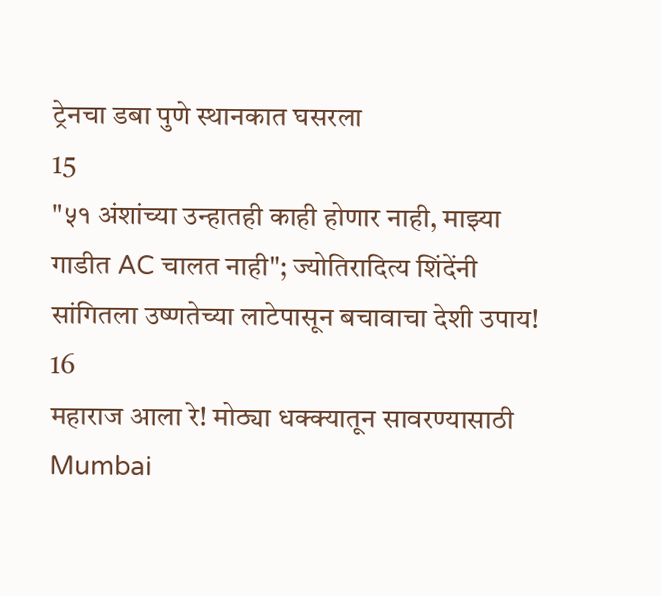ट्रेनचा डबा पुणे स्थानकात घसरला
15
"५१ अंशांच्या उन्हातही काही होणार नाही, माझ्या गाडीत AC चालत नाही"; ज्योतिरादित्य शिंदेंनी सांगितला उष्णतेच्या लाटेपासून बचावाचा देशी उपाय!
16
महाराज आला रे! मोठ्या धक्क्यातून सावरण्यासाठी Mumbai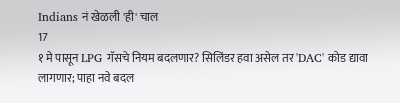Indians नं खेळली 'ही' चाल
17
१ मे पासून LPG गॅसचे नियम बदलणार? सिलिंडर हवा असेल तर 'DAC' कोड द्यावा लागणार; पाहा नवे बदल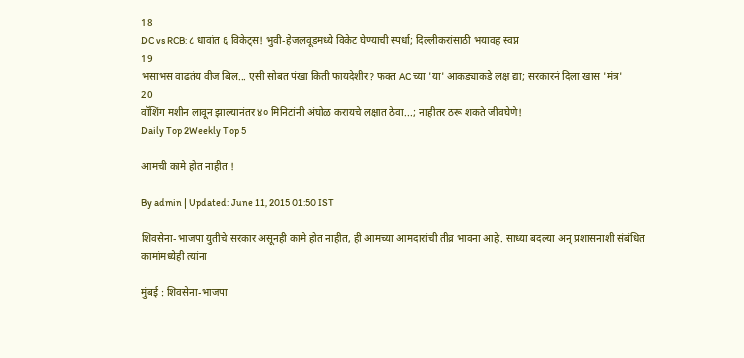18
DC vs RCB: ८ धावांत ६ विकेट्स! भुवी-हेजलवूडमध्ये विकेट घेण्याची स्पर्धा; दिल्लीकरांसाठी भयावह स्वप्न
19
भसाभस वाढतंय वीज बिल... एसी सोबत पंखा किती फायदेशीर? फक्त AC च्या 'या' आकड्याकडे लक्ष द्या; सरकारनं दिला खास 'मंत्र'
20
वॉशिंग मशीन लावून झाल्यानंतर ४० मिनिटांनी अंघोळ करायचे लक्षात ठेवा...; नाहीतर ठरू शकते जीवघेणे!
Daily Top 2Weekly Top 5

आमची कामे होत नाहीत !

By admin | Updated: June 11, 2015 01:50 IST

शिवसेना-भाजपा युतीचे सरकार असूनही कामे होत नाहीत, ही आमच्या आमदारांची तीव्र भावना आहे. साध्या बदल्या अन् प्रशासनाशी संबंधित कामांमध्येही त्यांना

मुंबई : शिवसेना-भाजपा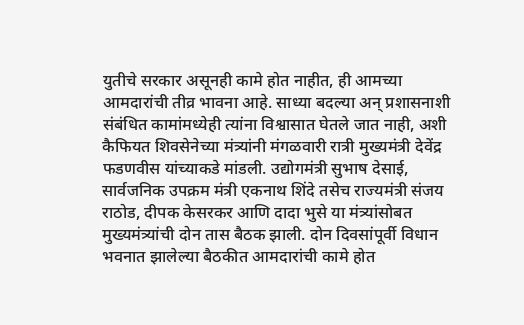युतीचे सरकार असूनही कामे होत नाहीत, ही आमच्या आमदारांची तीव्र भावना आहे. साध्या बदल्या अन् प्रशासनाशी संबंधित कामांमध्येही त्यांना विश्वासात घेतले जात नाही, अशी कैफियत शिवसेनेच्या मंत्र्यांनी मंगळवारी रात्री मुख्यमंत्री देवेंद्र फडणवीस यांच्याकडे मांडली. उद्योगमंत्री सुभाष देसाई, सार्वजनिक उपक्रम मंत्री एकनाथ शिंदे तसेच राज्यमंत्री संजय राठोड, दीपक केसरकर आणि दादा भुसे या मंत्र्यांसोबत मुख्यमंत्र्यांची दोन तास बैठक झाली. दोन दिवसांपूर्वी विधान भवनात झालेल्या बैठकीत आमदारांची कामे होत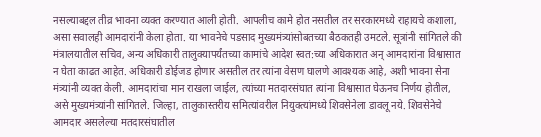नसल्याबद्दल तीव्र भावना व्यक्त करण्यात आली होती. आपलीच कामे होत नसतील तर सरकारमध्ये राहायचे कशाला, असा सवालही आमदारांनी केला होता. या भावनेचे पडसाद मुख्यमंत्र्यांसोबतच्या बैठकतही उमटले. सूत्रांनी सांगितले की मंत्रालयातील सचिव, अन्य अधिकारी तालुक्यापर्यंतच्या कामांचे आदेश स्वत:च्या अधिकारात अन् आमदारांना विश्वासात न घेता काढत आहेत. अधिकारी डोईजड होणार असतील तर त्यांना वेसण घालणे आवश्यक आहे, अशी भावना सेना मंत्र्यांनी व्यक्त केली. आमदारांचा मान राखला जाईल, त्यांच्या मतदारसंघात त्यांना विश्वासात घेऊनच निर्णय होतील, असे मुख्यमंत्र्यांनी सांगितले. जिल्हा, तालुकास्तरीय समित्यांवरील नियुक्त्यांमध्ये शिवसेनेला डावलू नये. शिवसेनेचे आमदार असलेल्या मतदारसंघातील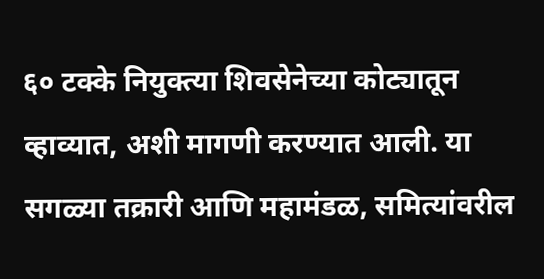६० टक्के नियुक्त्या शिवसेनेच्या कोट्यातून व्हाव्यात, अशी मागणी करण्यात आली. या सगळ्या तक्रारी आणि महामंडळ, समित्यांवरील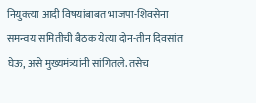नियुक्त्या आदी विषयांबाबत भाजपा-शिवसेना समन्वय समितीची बैठक येत्या दोन-तीन दिवसांत घेऊ, असे मुख्यमंत्र्यांनी सांगितले. तसेच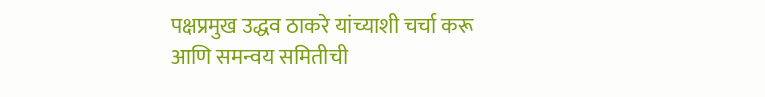पक्षप्रमुख उद्धव ठाकरे यांच्याशी चर्चा करू आणि समन्वय समितीची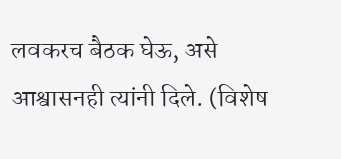लवकरच बैठक घेऊ, असे आश्वासनही त्यांनी दिले. (विशेष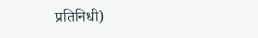प्रतिनिधी)